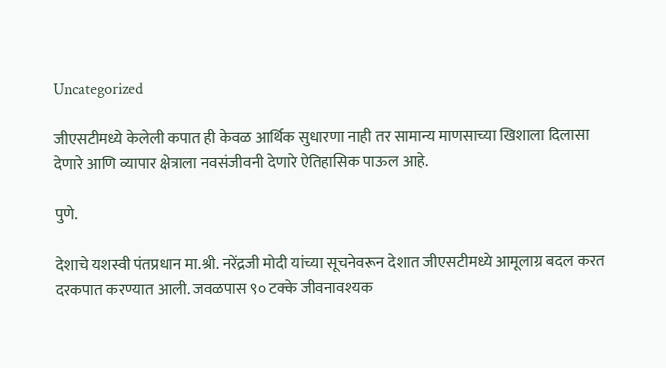Uncategorized

जीएसटीमध्ये केलेली कपात ही केवळ आर्थिक सुधारणा नाही तर सामान्य माणसाच्या खिशाला दिलासा देणारे आणि व्यापार क्षेत्राला नवसंजीवनी देणारे ऐतिहासिक पाऊल आहे.

पुणे.

देशाचे यशस्वी पंतप्रधान मा.श्री. नरेंद्रजी मोदी यांच्या सूचनेवरून देशात जीएसटीमध्ये आमूलाग्र बदल करत दरकपात करण्यात आली. जवळपास ९० टक्के जीवनावश्यक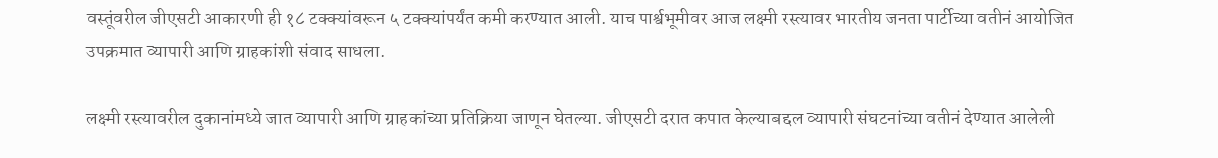वस्तूंवरील जीएसटी आकारणी ही १८ टक्क्यांवरून ५ टक्क्यांपर्यंत कमी करण्यात आली. याच पार्श्वभूमीवर आज लक्ष्मी रस्त्यावर भारतीय जनता पार्टीच्या वतीनं आयोजित उपक्रमात व्यापारी आणि ग्राहकांशी संवाद साधला.

लक्ष्मी रस्त्यावरील दुकानांमध्ये जात व्यापारी आणि ग्राहकांच्या प्रतिक्रिया जाणून घेतल्या. जीएसटी दरात कपात केल्याबद्दल व्यापारी संघटनांच्या वतीनं देण्यात आलेली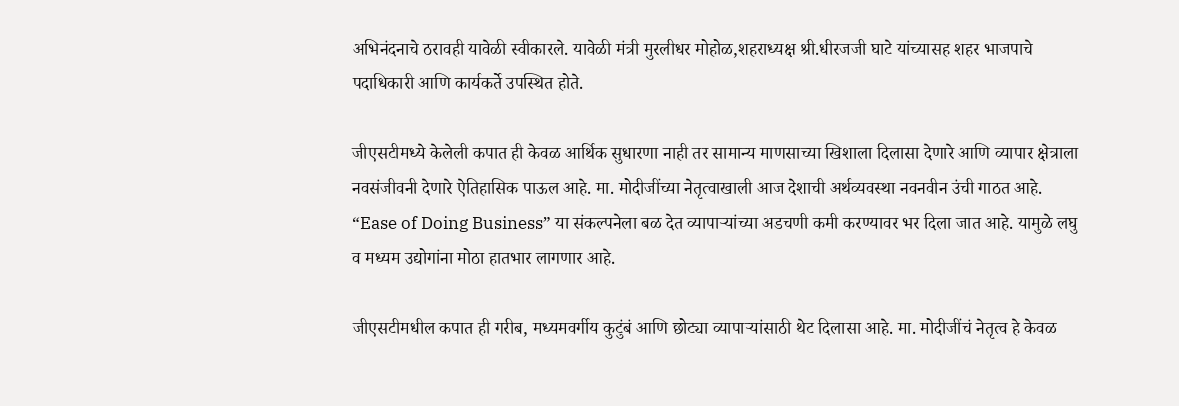अभिनंदनाचे ठरावही यावेळी स्वीकारले. यावेळी मंत्री मुरलीधर मोहोळ,शहराध्यक्ष श्री.धीरजजी घाटे यांच्यासह शहर भाजपाचे पदाधिकारी आणि कार्यकर्ते उपस्थित होते.

जीएसटीमध्ये केलेली कपात ही केवळ आर्थिक सुधारणा नाही तर सामान्य माणसाच्या खिशाला दिलासा देणारे आणि व्यापार क्षेत्राला नवसंजीवनी देणारे ऐतिहासिक पाऊल आहे. मा. मोदीजींच्या नेतृत्वाखाली आज देशाची अर्थव्यवस्था नवनवीन उंची गाठत आहे. “Ease of Doing Business” या संकल्पनेला बळ देत व्यापाऱ्यांच्या अडचणी कमी करण्यावर भर दिला जात आहे. यामुळे लघु व मध्यम उद्योगांना मोठा हातभार लागणार आहे.

जीएसटीमधील कपात ही गरीब, मध्यमवर्गीय कुटुंबं आणि छोट्या व्यापाऱ्यांसाठी थेट दिलासा आहे. मा. मोदीजींचं नेतृत्व हे केवळ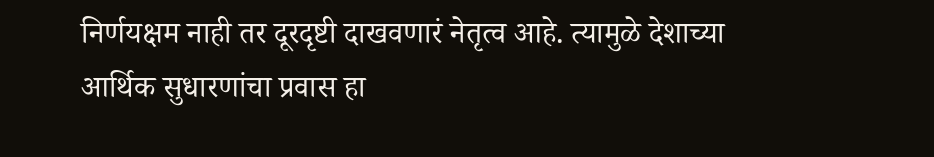निर्णयक्षम नाही तर दूरदृष्टी दाखवणारं नेतृत्व आहे. त्यामुळे देशाच्या आर्थिक सुधारणांचा प्रवास हा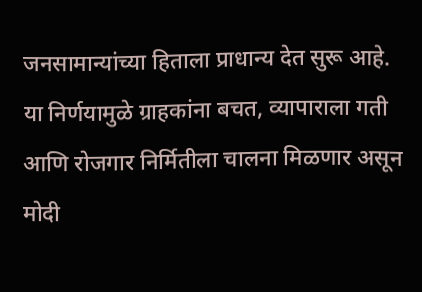जनसामान्यांच्या हिताला प्राधान्य देत सुरू आहे. या निर्णयामुळे ग्राहकांना बचत, व्यापाराला गती आणि रोजगार निर्मितीला चालना मिळणार असून मोदी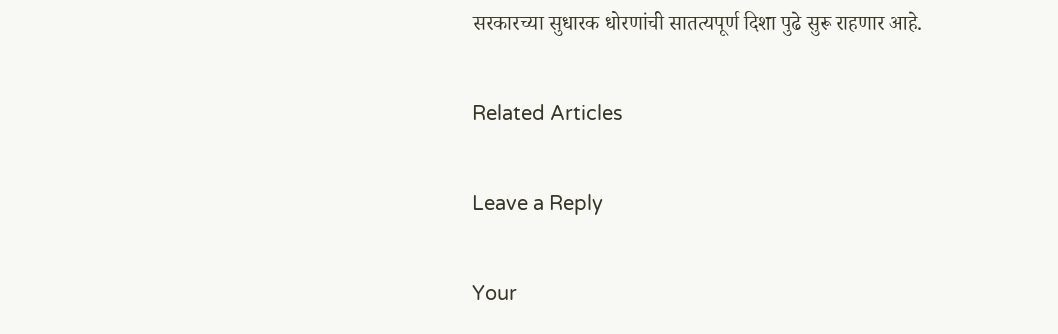सरकारच्या सुधारक धोरणांची सातत्यपूर्ण दिशा पुढे सुरू राहणार आहे.

Related Articles

Leave a Reply

Your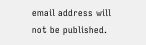email address will not be published.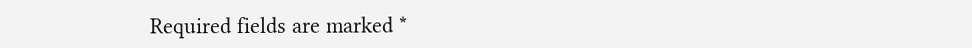Required fields are marked *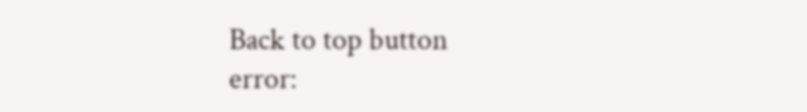Back to top button
error: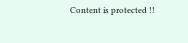Content is protected !!